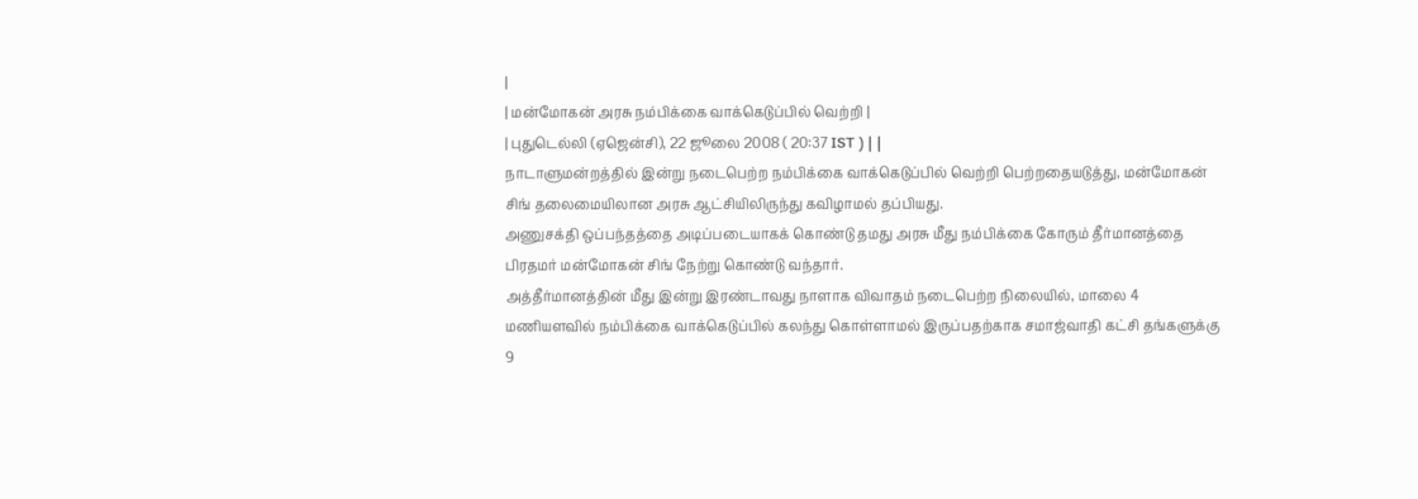|
| மன்மோகன் அரசு நம்பிக்கை வாக்கெடுப்பில் வெற்றி |
| புதுடெல்லி (ஏஜென்சி), 22 ஜூலை 2008 ( 20:37 IST ) | |
நாடாளுமன்றத்தில் இன்று நடைபெற்ற நம்பிக்கை வாக்கெடுப்பில் வெற்றி பெற்றதையடுத்து, மன்மோகன் சிங் தலைமையிலான அரசு ஆட்சியிலிருந்து கவிழாமல் தப்பியது.
அணுசக்தி ஒப்பந்தத்தை அடிப்படையாகக் கொண்டு தமது அரசு மீது நம்பிக்கை கோரும் தீர்மானத்தை பிரதமர் மன்மோகன் சிங் நேற்று கொண்டு வந்தார்.
அத்தீர்மானத்தின் மீது இன்று இரண்டாவது நாளாக விவாதம் நடைபெற்ற நிலையில், மாலை 4 மணியளவில் நம்பிக்கை வாக்கெடுப்பில் கலந்து கொள்ளாமல் இருப்பதற்காக சமாஜ்வாதி கட்சி தங்களுக்கு 9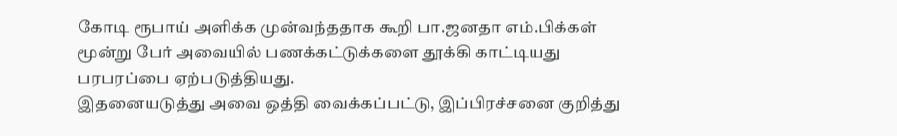கோடி ரூபாய் அளிக்க முன்வந்ததாக கூறி பா.ஜனதா எம்.பிக்கள் மூன்று பேர் அவையில் பணக்கட்டுக்களை தூக்கி காட்டியது பரபரப்பை ஏற்படுத்தியது.
இதனையடுத்து அவை ஒத்தி வைக்கப்பட்டு, இப்பிரச்சனை குறித்து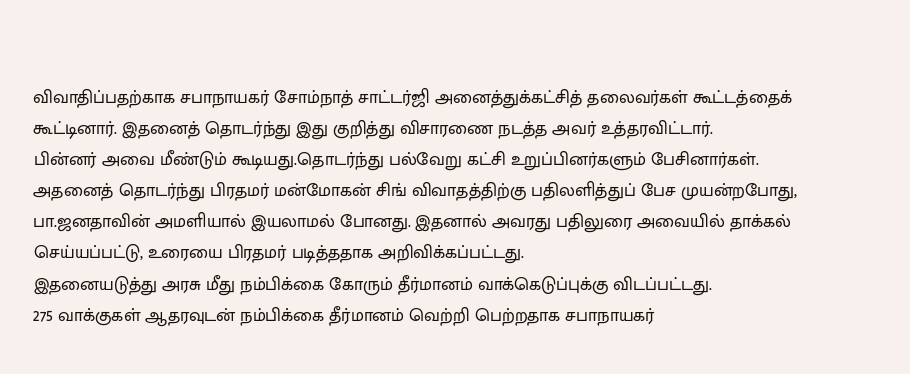விவாதிப்பதற்காக சபாநாயகர் சோம்நாத் சாட்டர்ஜி அனைத்துக்கட்சித் தலைவர்கள் கூட்டத்தைக் கூட்டினார். இதனைத் தொடர்ந்து இது குறித்து விசாரணை நடத்த அவர் உத்தரவிட்டார்.
பின்னர் அவை மீண்டும் கூடியது.தொடர்ந்து பல்வேறு கட்சி உறுப்பினர்களும் பேசினார்கள்.
அதனைத் தொடர்ந்து பிரதமர் மன்மோகன் சிங் விவாதத்திற்கு பதிலளித்துப் பேச முயன்றபோது, பா.ஜனதாவின் அமளியால் இயலாமல் போனது. இதனால் அவரது பதிலுரை அவையில் தாக்கல் செய்யப்பட்டு, உரையை பிரதமர் படித்ததாக அறிவிக்கப்பட்டது.
இதனையடுத்து அரசு மீது நம்பிக்கை கோரும் தீர்மானம் வாக்கெடுப்புக்கு விடப்பட்டது.
275 வாக்குகள் ஆதரவுடன் நம்பிக்கை தீர்மானம் வெற்றி பெற்றதாக சபாநாயகர்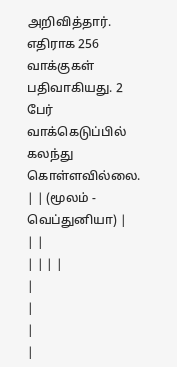அறிவித்தார். எதிராக 256 வாக்குகள் பதிவாகியது. 2 பேர் வாக்கெடுப்பில் கலந்து கொள்ளவில்லை.
| | (மூலம் - வெப்துனியா) |
| |
| | | |
|
|
|
|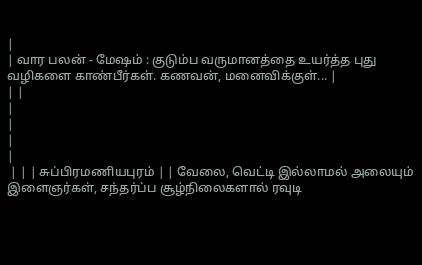|
| வார பலன் - மேஷம் : குடும்ப வருமானத்தை உயர்த்த புது வழிகளை காண்பீர்கள். கணவன், மனைவிக்குள்... |
| |
|
|
|
|
 | | | சுப்பிரமணியபுரம் | | வேலை, வெட்டி இல்லாமல் அலையும் இளைஞர்கள், சந்தர்ப்ப சூழ்நிலைகளால் ரவுடி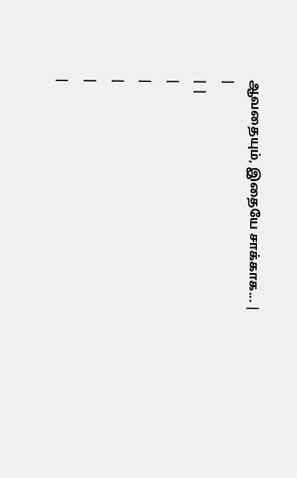ஆவதையும், இதையே சாக்காக... |
|
| |
|
|
|
|
|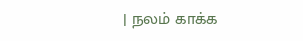| நலம் காக்க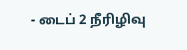- டைப் 2 நீரிழிவு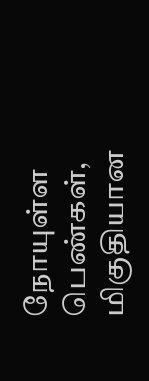நோயுள்ள பெண்கள், மிகுதியான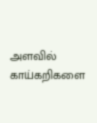அளவில் காய்கறிகளை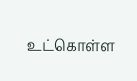உட்கொள்ள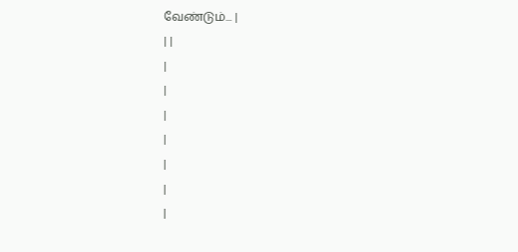வேண்டும்... |
| |
|
|
|
|
|
|
|